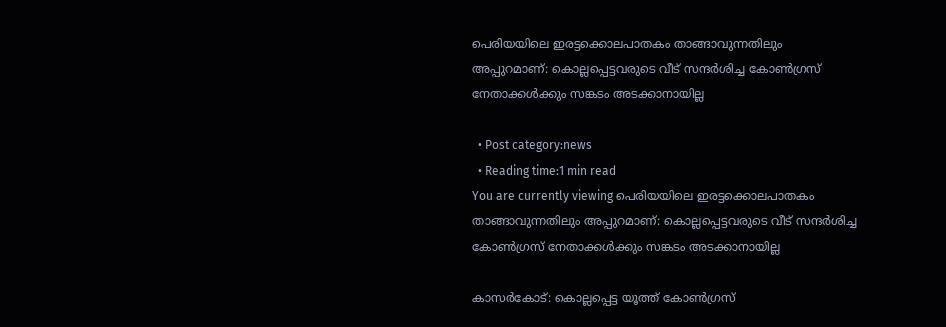പെരിയയിലെ ഇരട്ടക്കൊലപാതകം താങ്ങാവുന്നതിലും അപ്പുറമാണ്: കൊല്ലപ്പെട്ടവരുടെ വീട് സന്ദർശിച്ച കോൺഗ്രസ് നേതാക്കൾക്കും സങ്കടം അടക്കാനായില്ല

  • Post category:news
  • Reading time:1 min read
You are currently viewing പെരിയയിലെ ഇരട്ടക്കൊലപാതകം താങ്ങാവുന്നതിലും അപ്പുറമാണ്: കൊല്ലപ്പെട്ടവരുടെ വീട് സന്ദർശിച്ച കോൺഗ്രസ് നേതാക്കൾക്കും സങ്കടം അടക്കാനായില്ല

കാസർകോട്: കൊല്ലപ്പെട്ട യൂത്ത് കോണ്‍ഗ്രസ്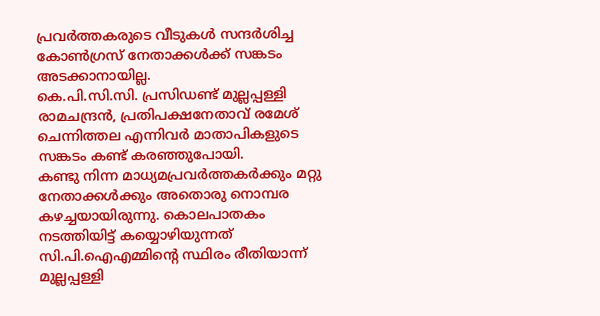പ്രവര്‍ത്തകരുടെ വീടുകള്‍ സന്ദര്‍ശിച്ച കോൺഗ്രസ് നേതാക്കൾക്ക് സങ്കടം അടക്കാനായില്ല.
കെ.പി.സി.സി. പ്രസിഡണ്ട് മുല്ലപ്പള്ളി രാമചന്ദ്രന്‍, പ്രതിപക്ഷനേതാവ് രമേശ് ചെന്നിത്തല എന്നിവർ മാതാപികളുടെ സങ്കടം കണ്ട് കരഞ്ഞുപോയി.
കണ്ടു നിന്ന മാധ്യമപ്രവർത്തകർക്കും മറ്റു നേതാക്കൾക്കും അതൊരു നൊമ്പര കഴച്ചയായിരുന്നു. കൊലപാതകം നടത്തിയിട്ട് കയ്യൊഴിയുന്നത് സി.പി.ഐഎമ്മിൻ്റെ സ്ഥിരം രീതിയാന്ന് മുല്ലപ്പള്ളി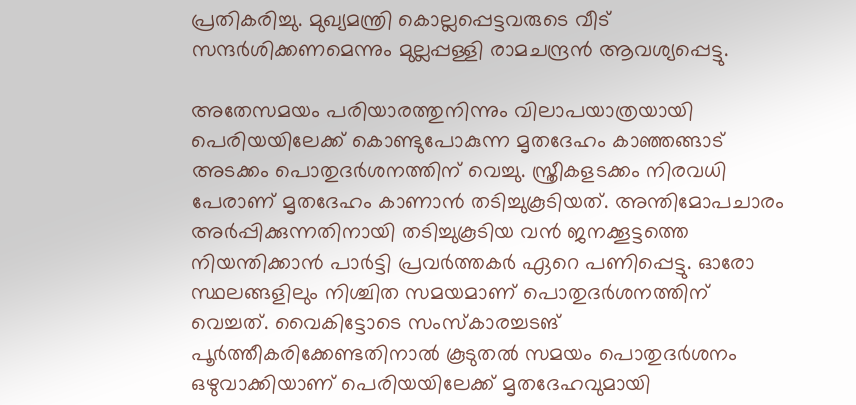പ്രതികരിച്ചു. മുഖ്യമന്ത്രി കൊല്ലപ്പെട്ടവരുടെ വീട് സന്ദര്‍ശിക്കണമെന്നും മുല്ലപ്പള്ളി രാമചന്ദ്രന്‍ ആവശ്യപ്പെട്ടു.

അതേസമയം പരിയാരത്തുനിന്നും വിലാപയാത്രയായി പെരിയയിലേക്ക് കൊണ്ടുപോകുന്ന മൃതദേഹം കാഞ്ഞങ്ങാട് അടക്കം പൊതുദർശനത്തിന് വെച്ചു. സ്ത്രീകളടക്കം നിരവധി പേരാണ് മൃതദേഹം കാണാൻ തടിച്ചുകൂടിയത്. അന്തിമോപചാരം അർപ്പിക്കുന്നതിനായി തടിച്ചുകൂടിയ വൻ ജനക്കൂട്ടത്തെ നിയന്തിക്കാൻ പാർട്ടി പ്രവർത്തകർ ഏറെ പണിപ്പെട്ടു. ഓരോ സ്ഥലങ്ങളിലും നിശ്ചിത സമയമാണ് പൊതുദർശനത്തിന് വെച്ചത്. വൈകിട്ടോടെ സംസ്കാരച്ചടങ് പൂർത്തീകരിക്കേണ്ടതിനാൽ കൂടുതൽ സമയം പൊതുദർശനം ഒഴുവാക്കിയാണ് പെരിയയിലേക്ക് മൃതദേഹവുമായി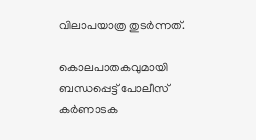വിലാപയാത്ര തുടർന്നത്.

കൊലപാതകവുമായി ബന്ധപ്പെട്ട് പോലീസ് കർണാടക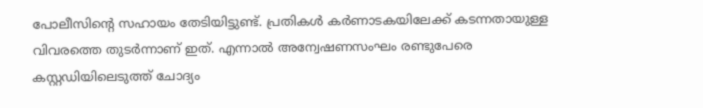പോലീസിൻ്റെ സഹായം തേടിയിട്ടുണ്ട്. പ്രതികൾ കർണാടകയിലേക്ക് കടന്നതായുള്ള വിവരത്തെ തുടർന്നാണ് ഇത്. എന്നാൽ അന്വേഷണസംഘം രണ്ടുപേരെ കസ്റ്റഡിയിലെടുത്ത് ചോദ്യം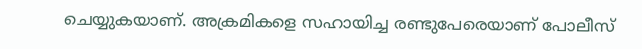ചെയ്യുകയാണ്. അക്രമികളെ സഹായിച്ച രണ്ടുപേരെയാണ് പോലീസ്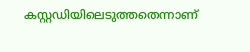കസ്റ്റഡിയിലെടുത്തതെന്നാണ്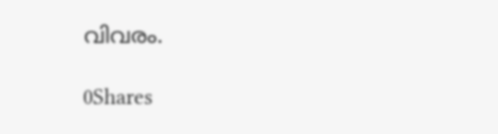വിവരം.

0Shares